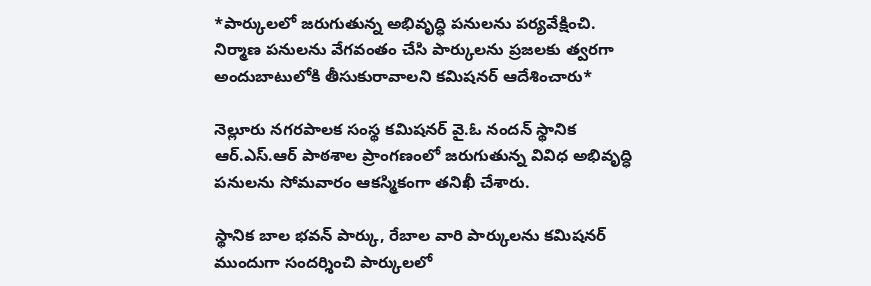*పార్కులలో జరుగుతున్న అభివృద్ధి పనులను పర్యవేక్షించి. నిర్మాణ పనులను వేగవంతం చేసి పార్కులను ప్రజలకు త్వరగా అందుబాటులోకి తీసుకురావాలని కమిషనర్ ఆదేశించారు*

నెల్లూరు నగరపాలక సంస్థ కమిషనర్ వై.ఓ నందన్ స్థానిక ఆర్.ఎస్.ఆర్ పాఠశాల ప్రాంగణంలో జరుగుతున్న వివిధ అభివృద్ధి పనులను సోమవారం ఆకస్మికంగా తనిఖీ చేశారు.

స్థానిక బాల భవన్ పార్కు, రేబాల వారి పార్కులను కమిషనర్ ముందుగా సందర్శించి పార్కులలో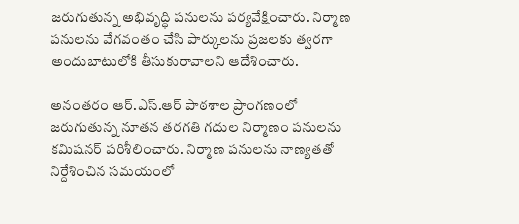జరుగుతున్న అభివృద్ధి పనులను పర్యవేక్షించారు. నిర్మాణ పనులను వేగవంతం చేసి పార్కులను ప్రజలకు త్వరగా అందుబాటులోకి తీసుకురావాలని ఆదేశించారు.

అనంతరం ఆర్.ఎస్.ఆర్ పాఠశాల ప్రాంగణంలో జరుగుతున్న నూతన తరగతి గదుల నిర్మాణం పనులను కమిషనర్ పరిశీలించారు. నిర్మాణ పనులను నాణ్యతతో నిర్దేశించిన సమయంలో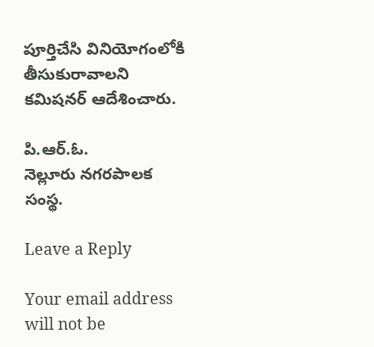పూర్తిచేసి వినియోగంలోకి తీసుకురావాలని కమిషనర్ ఆదేశించారు.

పి.ఆర్.ఓ.
నెల్లూరు నగరపాలక సంస్థ.

Leave a Reply

Your email address will not be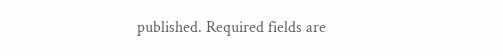published. Required fields are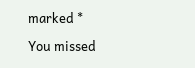marked *

You missed